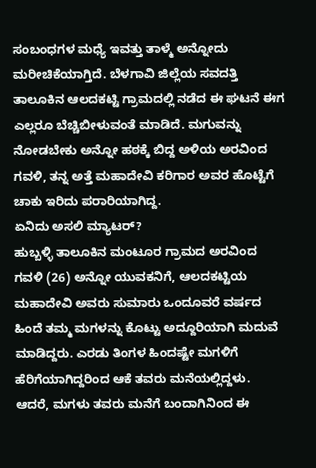ಸಂಬಂಧಗಳ ಮಧ್ಯೆ ಇವತ್ತು ತಾಳ್ಮೆ ಅನ್ನೋದು ಮರೀಚಿಕೆಯಾಗ್ತಿದೆ. ಬೆಳಗಾವಿ ಜಿಲ್ಲೆಯ ಸವದತ್ತಿ ತಾಲೂಕಿನ ಆಲದಕಟ್ಟಿ ಗ್ರಾಮದಲ್ಲಿ ನಡೆದ ಈ ಘಟನೆ ಈಗ ಎಲ್ಲರೂ ಬೆಚ್ಚಿಬೀಳುವಂತೆ ಮಾಡಿದೆ. ಮಗುವನ್ನು ನೋಡಬೇಕು ಅನ್ನೋ ಹಠಕ್ಕೆ ಬಿದ್ದ ಅಳಿಯ ಅರವಿಂದ ಗವಳಿ, ತನ್ನ ಅತ್ತೆ ಮಹಾದೇವಿ ಕರಿಗಾರ ಅವರ ಹೊಟ್ಟೆಗೆ ಚಾಕು ಇರಿದು ಪರಾರಿಯಾಗಿದ್ದ.
ಏನಿದು ಅಸಲಿ ಮ್ಯಾಟರ್?
ಹುಬ್ಬಳ್ಳಿ ತಾಲೂಕಿನ ಮಂಟೂರ ಗ್ರಾಮದ ಅರವಿಂದ ಗವಳಿ (26) ಅನ್ನೋ ಯುವಕನಿಗೆ, ಆಲದಕಟ್ಟಿಯ ಮಹಾದೇವಿ ಅವರು ಸುಮಾರು ಒಂದೂವರೆ ವರ್ಷದ ಹಿಂದೆ ತಮ್ಮ ಮಗಳನ್ನು ಕೊಟ್ಟು ಅದ್ದೂರಿಯಾಗಿ ಮದುವೆ ಮಾಡಿದ್ದರು. ಎರಡು ತಿಂಗಳ ಹಿಂದಷ್ಟೇ ಮಗಳಿಗೆ ಹೆರಿಗೆಯಾಗಿದ್ದರಿಂದ ಆಕೆ ತವರು ಮನೆಯಲ್ಲಿದ್ದಳು.
ಆದರೆ, ಮಗಳು ತವರು ಮನೆಗೆ ಬಂದಾಗಿನಿಂದ ಈ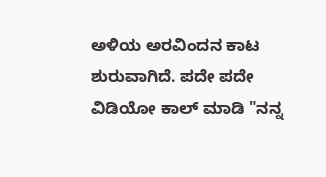ಅಳಿಯ ಅರವಿಂದನ ಕಾಟ ಶುರುವಾಗಿದೆ. ಪದೇ ಪದೇ ವಿಡಿಯೋ ಕಾಲ್ ಮಾಡಿ "ನನ್ನ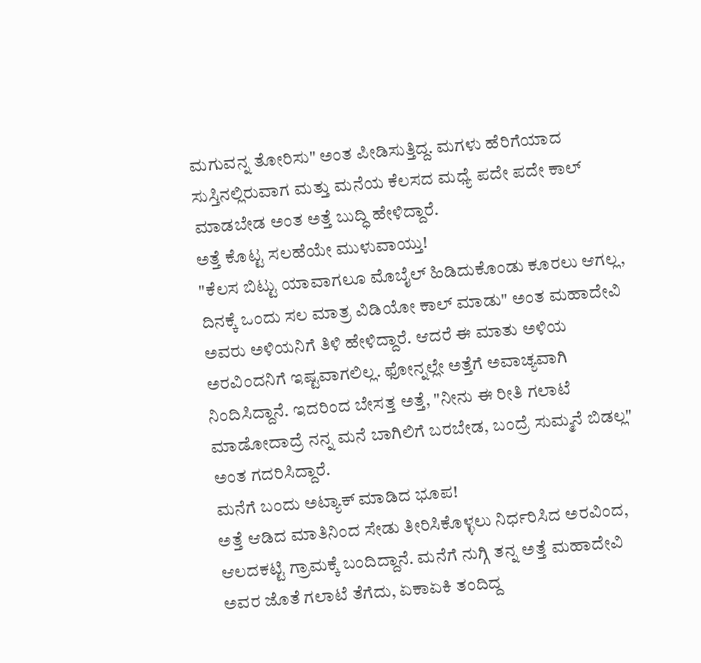ಮಗುವನ್ನ ತೋರಿಸು" ಅಂತ ಪೀಡಿಸುತ್ತಿದ್ದ. ಮಗಳು ಹೆರಿಗೆಯಾದ ಸುಸ್ತಿನಲ್ಲಿರುವಾಗ ಮತ್ತು ಮನೆಯ ಕೆಲಸದ ಮಧ್ಯೆ ಪದೇ ಪದೇ ಕಾಲ್ ಮಾಡಬೇಡ ಅಂತ ಅತ್ತೆ ಬುದ್ಧಿ ಹೇಳಿದ್ದಾರೆ.
ಅತ್ತೆ ಕೊಟ್ಟ ಸಲಹೆಯೇ ಮುಳುವಾಯ್ತು!
"ಕೆಲಸ ಬಿಟ್ಟು ಯಾವಾಗಲೂ ಮೊಬೈಲ್ ಹಿಡಿದುಕೊಂಡು ಕೂರಲು ಆಗಲ್ಲ, ದಿನಕ್ಕೆ ಒಂದು ಸಲ ಮಾತ್ರ ವಿಡಿಯೋ ಕಾಲ್ ಮಾಡು" ಅಂತ ಮಹಾದೇವಿ ಅವರು ಅಳಿಯನಿಗೆ ತಿಳಿ ಹೇಳಿದ್ದಾರೆ. ಆದರೆ ಈ ಮಾತು ಅಳಿಯ ಅರವಿಂದನಿಗೆ ಇಷ್ಟವಾಗಲಿಲ್ಲ. ಫೋನ್ನಲ್ಲೇ ಅತ್ತೆಗೆ ಅವಾಚ್ಯವಾಗಿ ನಿಂದಿಸಿದ್ದಾನೆ. ಇದರಿಂದ ಬೇಸತ್ತ ಅತ್ತೆ, "ನೀನು ಈ ರೀತಿ ಗಲಾಟೆ ಮಾಡೋದಾದ್ರೆ ನನ್ನ ಮನೆ ಬಾಗಿಲಿಗೆ ಬರಬೇಡ, ಬಂದ್ರೆ ಸುಮ್ಮನೆ ಬಿಡಲ್ಲ" ಅಂತ ಗದರಿಸಿದ್ದಾರೆ.
ಮನೆಗೆ ಬಂದು ಅಟ್ಯಾಕ್ ಮಾಡಿದ ಭೂಪ!
ಅತ್ತೆ ಆಡಿದ ಮಾತಿನಿಂದ ಸೇಡು ತೀರಿಸಿಕೊಳ್ಳಲು ನಿರ್ಧರಿಸಿದ ಅರವಿಂದ, ಆಲದಕಟ್ಟಿ ಗ್ರಾಮಕ್ಕೆ ಬಂದಿದ್ದಾನೆ. ಮನೆಗೆ ನುಗ್ಗಿ ತನ್ನ ಅತ್ತೆ ಮಹಾದೇವಿ ಅವರ ಜೊತೆ ಗಲಾಟೆ ತೆಗೆದು, ಏಕಾಏಕಿ ತಂದಿದ್ದ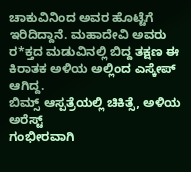ಚಾಕುವಿನಿಂದ ಅವರ ಹೊಟ್ಟೆಗೆ ಇರಿದಿದ್ದಾನೆ. ಮಹಾದೇವಿ ಅವರು ರ*ಕ್ತದ ಮಡುವಿನಲ್ಲಿ ಬಿದ್ದ ತಕ್ಷಣ ಈ ಕಿರಾತಕ ಅಳಿಯ ಅಲ್ಲಿಂದ ಎಸ್ಕೇಪ್ ಆಗಿದ್ದ.
ಬಿಮ್ಸ್ ಆಸ್ಪತ್ರೆಯಲ್ಲಿ ಚಿಕಿತ್ಸೆ, ಅಳಿಯ ಅರೆಸ್ಟ್
ಗಂಭೀರವಾಗಿ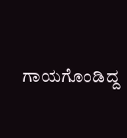ಗಾಯಗೊಂಡಿದ್ದ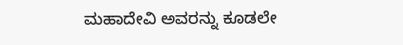ಮಹಾದೇವಿ ಅವರನ್ನು ಕೂಡಲೇ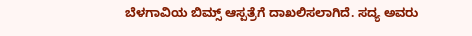ಬೆಳಗಾವಿಯ ಬಿಮ್ಸ್ ಆಸ್ಪತ್ರೆಗೆ ದಾಖಲಿಸಲಾಗಿದೆ. ಸದ್ಯ ಅವರು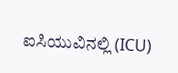ಐಸಿಯುವಿನಲ್ಲಿ (ICU)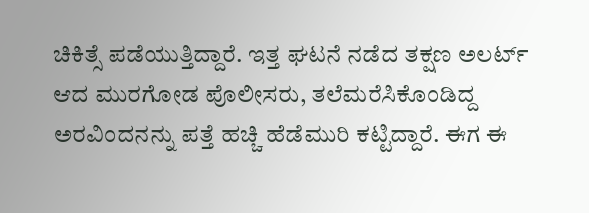ಚಿಕಿತ್ಸೆ ಪಡೆಯುತ್ತಿದ್ದಾರೆ. ಇತ್ತ ಘಟನೆ ನಡೆದ ತಕ್ಷಣ ಅಲರ್ಟ್ ಆದ ಮುರಗೋಡ ಪೊಲೀಸರು, ತಲೆಮರೆಸಿಕೊಂಡಿದ್ದ ಅರವಿಂದನನ್ನು ಪತ್ತೆ ಹಚ್ಚಿ ಹೆಡೆಮುರಿ ಕಟ್ಟಿದ್ದಾರೆ. ಈಗ ಈ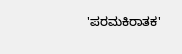'ಪರಮಕಿರಾತಕ'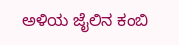ಅಳಿಯ ಜೈಲಿನ ಕಂಬಿ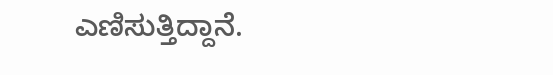ಎಣಿಸುತ್ತಿದ್ದಾನೆ.